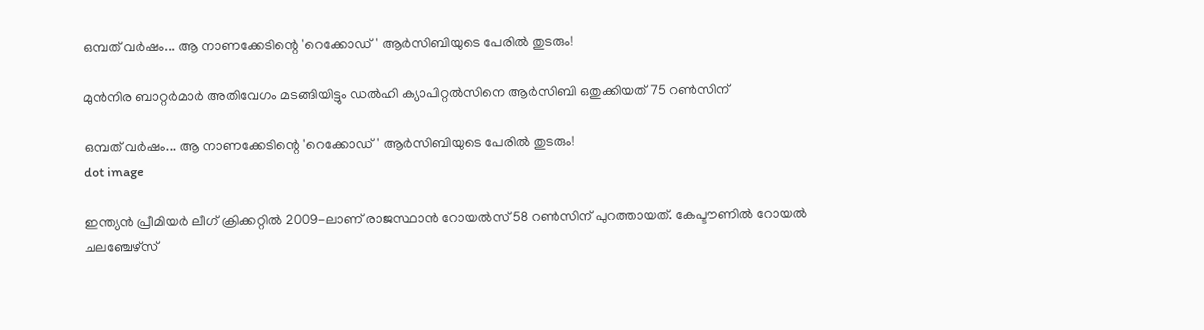ഒമ്പത് വര്‍ഷം... ആ നാണക്കേടിന്റെ 'റെക്കോഡ്' ആര്‍സിബിയുടെ പേരില്‍ തുടരും!

മുന്‍നിര ബാറ്റര്‍മാര്‍ അതിവേഗം മടങ്ങിയിട്ടും ഡല്‍ഹി ക്യാപിറ്റല്‍സിനെ ആര്‍സിബി ഒതുക്കിയത് 75 റണ്‍സിന്

ഒമ്പത് വര്‍ഷം... ആ നാണക്കേടിന്റെ 'റെക്കോഡ്' ആര്‍സിബിയുടെ പേരില്‍ തുടരും!
dot image

ഇന്ത്യന്‍ പ്രീമിയര്‍ ലീഗ് ക്രിക്കറ്റില്‍ 2009-ലാണ് രാജസ്ഥാന്‍ റോയല്‍സ് 58 റണ്‍സിന് പുറത്തായത്. കേപ്ടൗണില്‍ റോയല്‍ ചലഞ്ചേഴ്‌സ്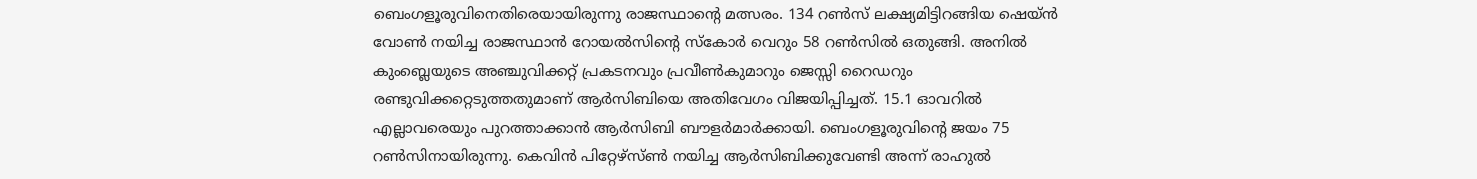ബെംഗളൂരുവിനെതിരെയായിരുന്നു രാജസ്ഥാന്റെ മത്സരം. 134 റണ്‍സ് ലക്ഷ്യമിട്ടിറങ്ങിയ ഷെയ്ന്‍ വോണ്‍ നയിച്ച രാജസ്ഥാന്‍ റോയല്‍സിന്റെ സ്‌കോര്‍ വെറും 58 റണ്‍സില്‍ ഒതുങ്ങി. അനില്‍ കുംബ്ലെയുടെ അഞ്ചുവിക്കറ്റ് പ്രകടനവും പ്രവീണ്‍കുമാറും ജെസ്സി റൈഡറും രണ്ടുവിക്കറ്റെടുത്തതുമാണ് ആര്‍സിബിയെ അതിവേഗം വിജയിപ്പിച്ചത്. 15.1 ഓവറില്‍ എല്ലാവരെയും പുറത്താക്കാന്‍ ആര്‍സിബി ബൗളര്‍മാര്‍ക്കായി. ബെംഗളൂരുവിന്റെ ജയം 75 റണ്‍സിനായിരുന്നു. കെവിന്‍ പിറ്റേഴ്‌സ്ണ്‍ നയിച്ച ആര്‍സിബിക്കുവേണ്ടി അന്ന് രാഹുല്‍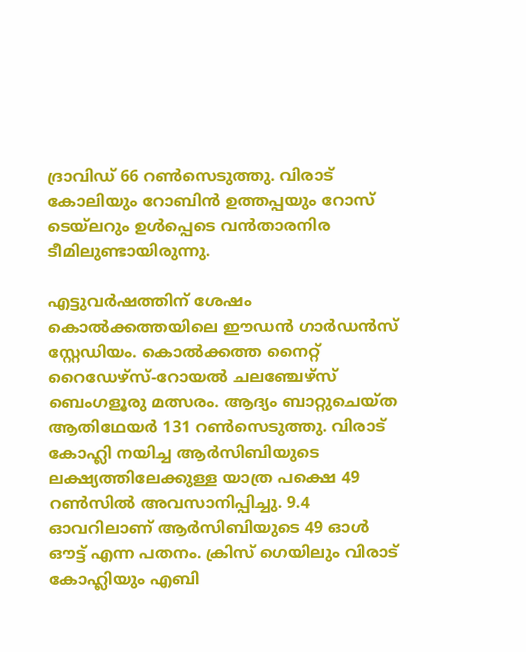ദ്രാവിഡ് 66 റണ്‍സെടുത്തു. വിരാട് കോലിയും റോബിന്‍ ഉത്തപ്പയും റോസ് ടെയ്‌ലറും ഉള്‍പ്പെടെ വന്‍താരനിര ടീമിലുണ്ടായിരുന്നു.

എട്ടുവര്‍ഷത്തിന് ശേഷം കൊല്‍ക്കത്തയിലെ ഈഡന്‍ ഗാര്‍ഡന്‍സ് സ്റ്റേഡിയം. കൊല്‍ക്കത്ത നൈറ്റ് റൈഡേഴ്‌സ്-റോയല്‍ ചലഞ്ചേഴ്‌സ് ബെംഗളൂരു മത്സരം. ആദ്യം ബാറ്റുചെയ്ത ആതിഥേയര്‍ 131 റണ്‍സെടുത്തു. വിരാട് കോഹ്ലി നയിച്ച ആര്‍സിബിയുടെ ലക്ഷ്യത്തിലേക്കുള്ള യാത്ര പക്ഷെ 49 റണ്‍സില്‍ അവസാനിപ്പിച്ചു. 9.4 ഓവറിലാണ് ആര്‍സിബിയുടെ 49 ഓള്‍ ഔട്ട് എന്ന പതനം. ക്രിസ് ഗെയിലും വിരാട് കോഹ്ലിയും എബി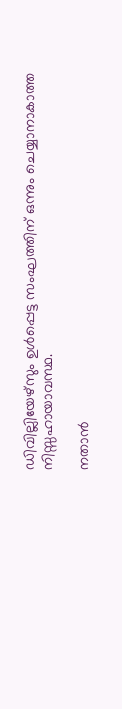ഡിവില്ലിയേഴ്‌സും ഉള്‍പ്പെട്ട സംഘത്തിന് ഒന്നും ചെയ്യാനാകാത്ത നിസ്സഹായാവസ്ഥ.

നതാന്‍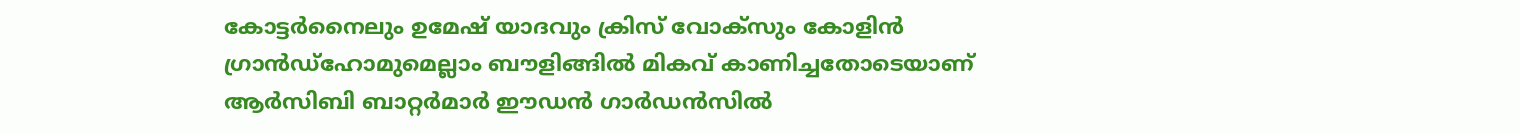കോട്ടര്‍നൈലും ഉമേഷ് യാദവും ക്രിസ് വോക്‌സും കോളിന്‍ ഗ്രാന്‍ഡ്‌ഹോമുമെല്ലാം ബൗളിങ്ങില്‍ മികവ് കാണിച്ചതോടെയാണ് ആര്‍സിബി ബാറ്റര്‍മാര്‍ ഈഡന്‍ ഗാര്‍ഡന്‍സില്‍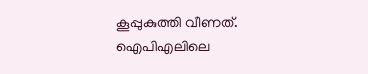കൂപ്പുകുത്തി വീണത്. ഐപിഎലിലെ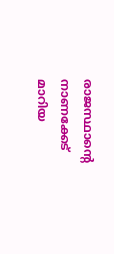രാജസ്ഥാന്റെ നാണക്കേട് മാറിയ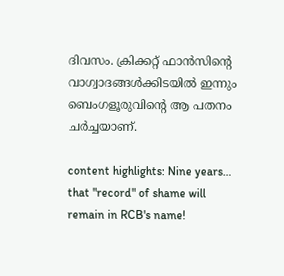ദിവസം. ക്രിക്കറ്റ് ഫാന്‍സിന്റെ വാഗ്വാദങ്ങള്‍ക്കിടയില്‍ ഇന്നും ബെംഗളൂരുവിന്റെ ആ പതനം ചര്‍ച്ചയാണ്.

content highlights: Nine years… that "record" of shame will remain in RCB's name!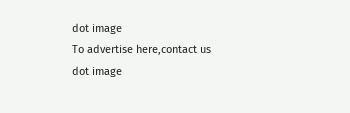dot image
To advertise here,contact us
dot image